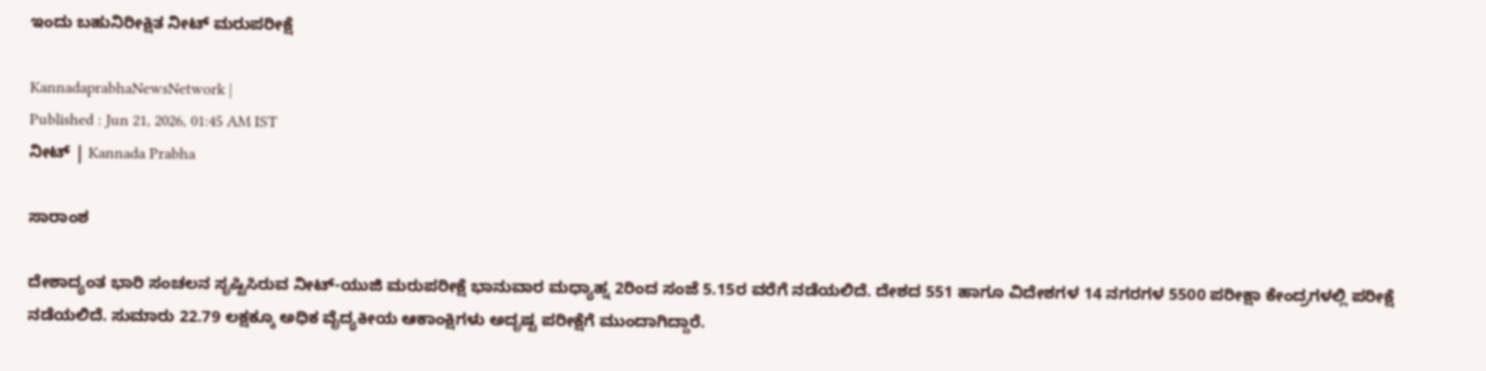ಇಂದು ಬಹುನಿರೀಕ್ಷಿತ ನೀಟ್‌ ಮರುಪರೀಕ್ಷೆ

KannadaprabhaNewsNetwork |
Published : Jun 21, 2026, 01:45 AM IST
ನೀಟ್ | Kannada Prabha

ಸಾರಾಂಶ

ದೇಶಾದ್ಯಂತ ಭಾರಿ ಸಂಚಲನ ಸೃಷ್ಟಿಸಿರುವ ನೀಟ್‌-ಯುಜಿ ಮರುಪರೀಕ್ಷೆ ಭಾನುವಾರ ಮಧ್ಯಾಹ್ನ 2ರಿಂದ ಸಂಜೆ 5.15ರ ವರೆಗೆ ನಡೆಯಲಿದೆ. ದೇಶದ 551 ಹಾಗೂ ವಿದೇಶಗಳ 14 ನಗರಗಳ 5500 ಪರೀಕ್ಷಾ ಕೇಂದ್ರಗಳಲ್ಲಿ ಪರೀಕ್ಷೆ ನಡೆಯಲಿದೆ. ಸುಮಾರು 22.79 ಲಕ್ಷಕ್ಕೂ ಅಧಿಕ ವೈದ್ಯಕೀಯ ಆಕಾಂಕ್ಷಿಗಳು ಅದೃಷ್ಟ ಪರೀಕ್ಷೆಗೆ ಮುಂದಾಗಿದ್ದಾರೆ.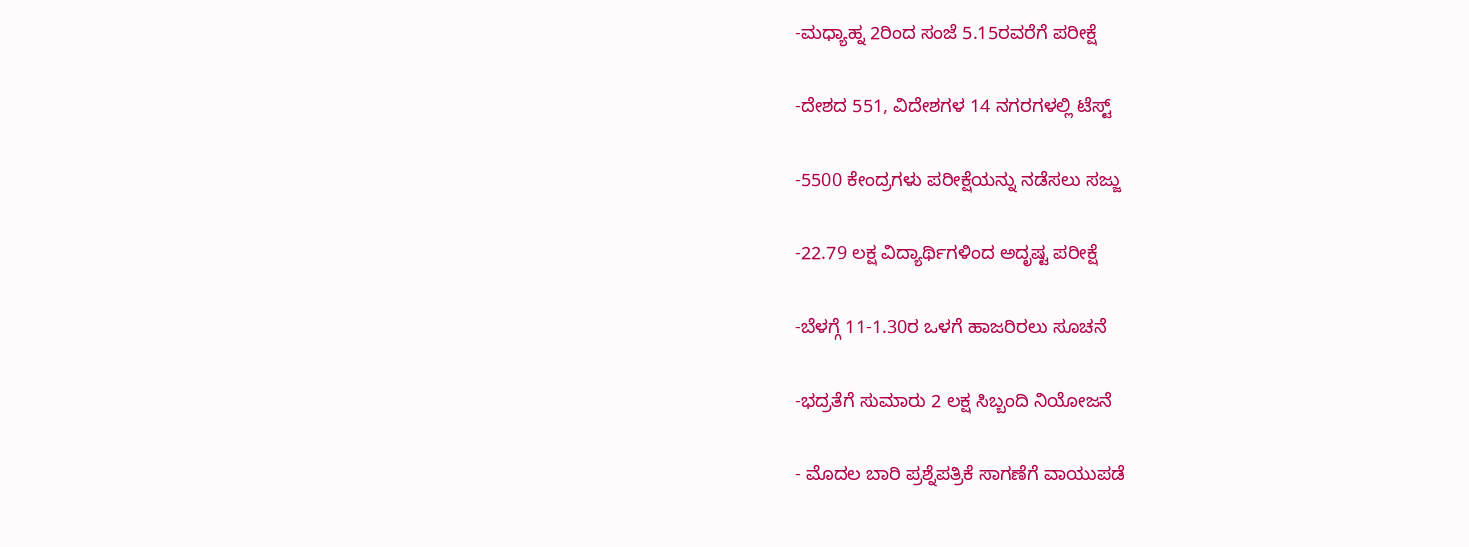-ಮಧ್ಯಾಹ್ನ 2ರಿಂದ ಸಂಜೆ 5.15ರವರೆಗೆ ಪರೀಕ್ಷೆ

-ದೇಶದ 551, ವಿದೇಶಗಳ 14 ನಗರಗಳಲ್ಲಿ ಟೆಸ್ಟ್‌

-5500 ಕೇಂದ್ರಗಳು ಪರೀಕ್ಷೆಯನ್ನು ನಡೆಸಲು ಸಜ್ಜು

-22.79 ಲಕ್ಷ ವಿದ್ಯಾರ್ಥಿಗಳಿಂದ ಅದೃಷ್ಟ ಪರೀಕ್ಷೆ

-ಬೆಳಗ್ಗೆ 11-1.30ರ ಒಳಗೆ ಹಾಜರಿರಲು ಸೂಚನೆ

-ಭದ್ರತೆಗೆ ಸುಮಾರು 2 ಲಕ್ಷ ಸಿಬ್ಬಂದಿ ನಿಯೋಜನೆ

- ಮೊದಲ ಬಾರಿ ಪ್ರಶ್ನೆಪತ್ರಿಕೆ ಸಾಗಣೆಗೆ ವಾಯುಪಡೆ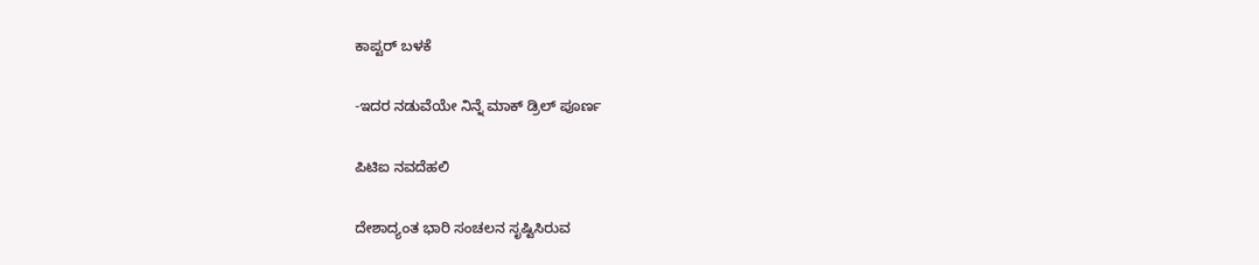ಕಾಪ್ಟರ್‌ ಬಳಕೆ

-ಇದರ ನಡುವೆಯೇ ನಿನ್ನೆ ಮಾಕ್‌ ಡ್ರಿಲ್‌ ಪೂರ್ಣ

ಪಿಟಿಐ ನವದೆಹಲಿ

ದೇಶಾದ್ಯಂತ ಭಾರಿ ಸಂಚಲನ ಸೃಷ್ಟಿಸಿರುವ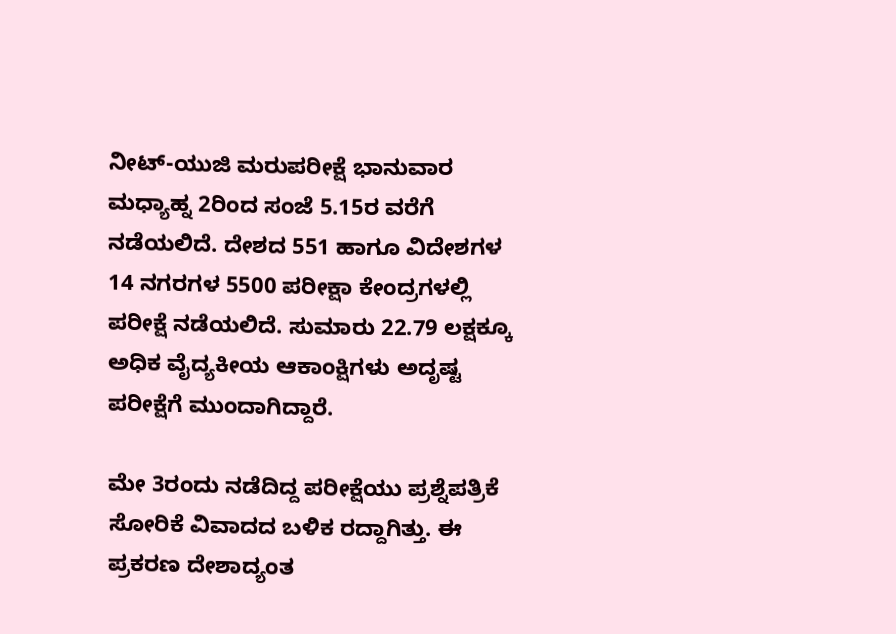ನೀಟ್‌-ಯುಜಿ ಮರುಪರೀಕ್ಷೆ ಭಾನುವಾರ ಮಧ್ಯಾಹ್ನ 2ರಿಂದ ಸಂಜೆ 5.15ರ ವರೆಗೆ ನಡೆಯಲಿದೆ. ದೇಶದ 551 ಹಾಗೂ ವಿದೇಶಗಳ 14 ನಗರಗಳ 5500 ಪರೀಕ್ಷಾ ಕೇಂದ್ರಗಳಲ್ಲಿ ಪರೀಕ್ಷೆ ನಡೆಯಲಿದೆ. ಸುಮಾರು 22.79 ಲಕ್ಷಕ್ಕೂ ಅಧಿಕ ವೈದ್ಯಕೀಯ ಆಕಾಂಕ್ಷಿಗಳು ಅದೃಷ್ಟ ಪರೀಕ್ಷೆಗೆ ಮುಂದಾಗಿದ್ದಾರೆ.

ಮೇ 3ರಂದು ನಡೆದಿದ್ದ ಪರೀಕ್ಷೆಯು ಪ್ರಶ್ನೆಪತ್ರಿಕೆ ಸೋರಿಕೆ ವಿವಾದದ ಬಳಿಕ ರದ್ದಾಗಿತ್ತು. ಈ ಪ್ರಕರಣ ದೇಶಾದ್ಯಂತ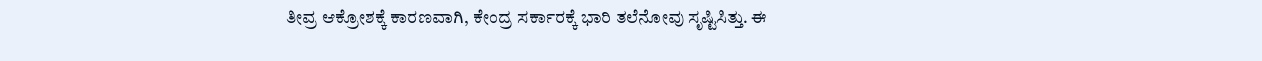ತೀವ್ರ ಆಕ್ರೋಶಕ್ಕೆ ಕಾರಣವಾಗಿ, ಕೇಂದ್ರ ಸರ್ಕಾರಕ್ಕೆ ಭಾರಿ ತಲೆನೋವು ಸೃಷ್ಟಿಸಿತ್ತು. ಈ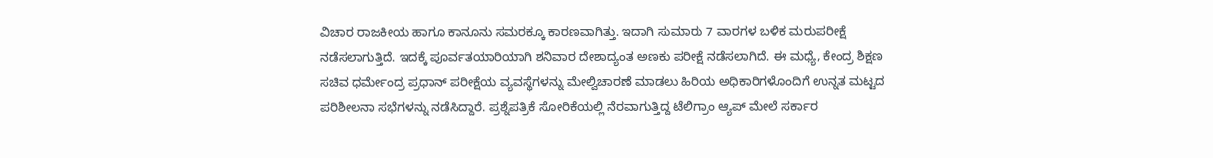ವಿಚಾರ ರಾಜಕೀಯ ಹಾಗೂ ಕಾನೂನು ಸಮರಕ್ಕೂ ಕಾರಣವಾಗಿತ್ತು. ಇದಾಗಿ ಸುಮಾರು 7 ವಾರಗಳ ಬಳಿಕ ಮರುಪರೀಕ್ಷೆ ನಡೆಸಲಾಗುತ್ತಿದೆ. ಇದಕ್ಕೆ ಪೂರ್ವತಯಾರಿಯಾಗಿ ಶನಿವಾರ ದೇಶಾದ್ಯಂತ ಅಣಕು ಪರೀಕ್ಷೆ ನಡೆಸಲಾಗಿದೆ. ಈ ಮಧ್ಯೆ, ಕೇಂದ್ರ ಶಿಕ್ಷಣ ಸಚಿವ ಧರ್ಮೇಂದ್ರ ಪ್ರಧಾನ್ ಪರೀಕ್ಷೆಯ ವ್ಯವಸ್ಥೆಗಳನ್ನು ಮೇಲ್ವಿಚಾರಣೆ ಮಾಡಲು ಹಿರಿಯ ಅಧಿಕಾರಿಗಳೊಂದಿಗೆ ಉನ್ನತ ಮಟ್ಟದ ಪರಿಶೀಲನಾ ಸಭೆಗಳನ್ನು ನಡೆಸಿದ್ದಾರೆ. ಪ್ರಶ್ನೆಪತ್ರಿಕೆ ಸೋರಿಕೆಯಲ್ಲಿ ನೆರವಾಗುತ್ತಿದ್ದ ಟೆಲಿಗ್ರಾಂ ಆ್ಯಪ್‌ ಮೇಲೆ ಸರ್ಕಾರ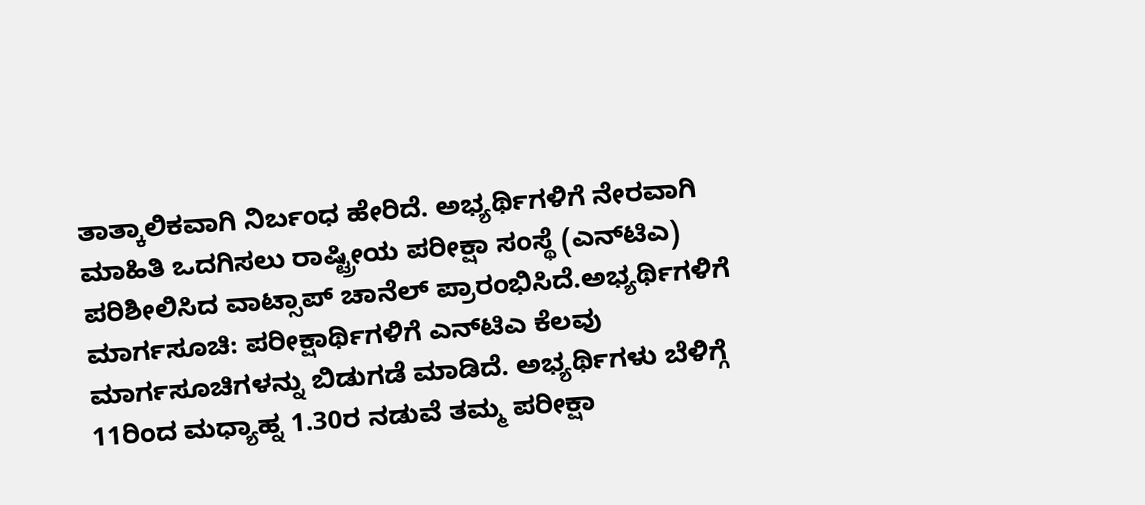ತಾತ್ಕಾಲಿಕವಾಗಿ ನಿರ್ಬಂಧ ಹೇರಿದೆ. ಅಭ್ಯರ್ಥಿಗಳಿಗೆ ನೇರವಾಗಿ ಮಾಹಿತಿ ಒದಗಿಸಲು ರಾಷ್ಟ್ರೀಯ ಪರೀಕ್ಷಾ ಸಂಸ್ಥೆ (ಎನ್‌ಟಿಎ) ಪರಿಶೀಲಿಸಿದ ವಾಟ್ಸಾಪ್‌ ಚಾನೆಲ್ ಪ್ರಾರಂಭಿಸಿದೆ.ಅಭ್ಯರ್ಥಿಗಳಿಗೆ ಮಾರ್ಗಸೂಚಿ: ಪರೀಕ್ಷಾರ್ಥಿಗಳಿಗೆ ಎನ್‌ಟಿಎ ಕೆಲವು ಮಾರ್ಗಸೂಚಿಗಳನ್ನು ಬಿಡುಗಡೆ ಮಾಡಿದೆ. ಅಭ್ಯರ್ಥಿಗಳು ಬೆಳಿಗ್ಗೆ 11ರಿಂದ ಮಧ್ಯಾಹ್ನ 1.30ರ ನಡುವೆ ತಮ್ಮ ಪರೀಕ್ಷಾ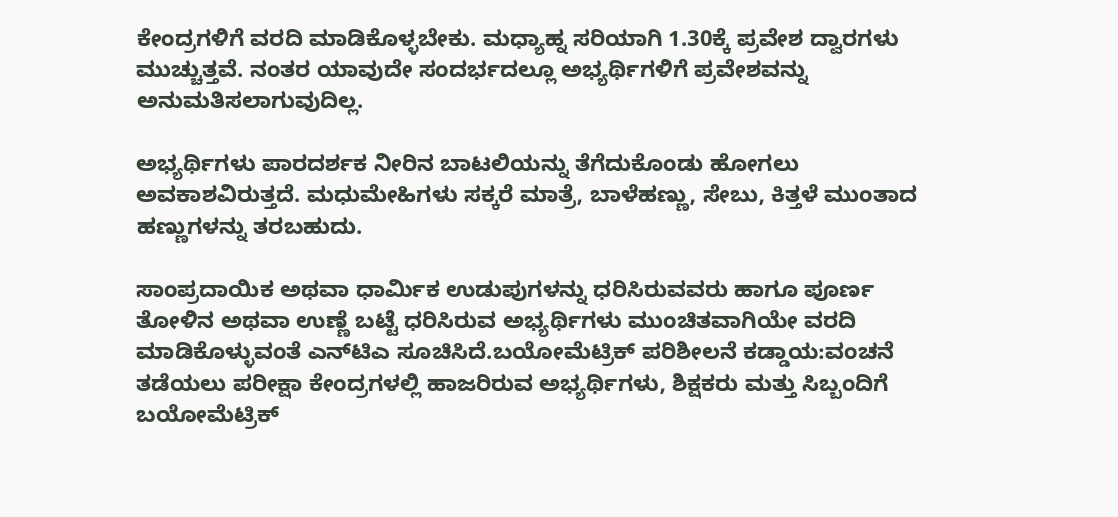ಕೇಂದ್ರಗಳಿಗೆ ವರದಿ ಮಾಡಿಕೊಳ್ಳಬೇಕು. ಮಧ್ಯಾಹ್ನ ಸರಿಯಾಗಿ 1.30ಕ್ಕೆ ಪ್ರವೇಶ ದ್ವಾರಗಳು ಮುಚ್ಚುತ್ತವೆ. ನಂತರ ಯಾವುದೇ ಸಂದರ್ಭದಲ್ಲೂ ಅಭ್ಯರ್ಥಿಗಳಿಗೆ ಪ್ರವೇಶವನ್ನು ಅನುಮತಿಸಲಾಗುವುದಿಲ್ಲ.

ಅಭ್ಯರ್ಥಿಗಳು ಪಾರದರ್ಶಕ ನೀರಿನ ಬಾಟಲಿಯನ್ನು ತೆಗೆದುಕೊಂಡು ಹೋಗಲು ಅವಕಾಶವಿರುತ್ತದೆ. ಮಧುಮೇಹಿಗಳು ಸಕ್ಕರೆ ಮಾತ್ರೆ, ಬಾಳೆಹಣ್ಣು, ಸೇಬು, ಕಿತ್ತಳೆ ಮುಂತಾದ ಹಣ್ಣುಗಳನ್ನು ತರಬಹುದು.

ಸಾಂಪ್ರದಾಯಿಕ ಅಥವಾ ಧಾರ್ಮಿಕ ಉಡುಪುಗಳನ್ನು ಧರಿಸಿರುವವರು ಹಾಗೂ ಪೂರ್ಣ ತೋಳಿನ ಅಥವಾ ಉಣ್ಣೆ ಬಟ್ಟೆ ಧರಿಸಿರುವ ಅಭ್ಯರ್ಥಿಗಳು ಮುಂಚಿತವಾಗಿಯೇ ವರದಿ ಮಾಡಿಕೊಳ್ಳುವಂತೆ ಎನ್‌ಟಿಎ ಸೂಚಿಸಿದೆ.ಬಯೋಮೆಟ್ರಿಕ್ ಪರಿಶೀಲನೆ ಕಡ್ಡಾಯ:ವಂಚನೆ ತಡೆಯಲು ಪರೀಕ್ಷಾ ಕೇಂದ್ರಗಳಲ್ಲಿ ಹಾಜರಿರುವ ಅಭ್ಯರ್ಥಿಗಳು, ಶಿಕ್ಷಕರು ಮತ್ತು ಸಿಬ್ಬಂದಿಗೆ ಬಯೋಮೆಟ್ರಿಕ್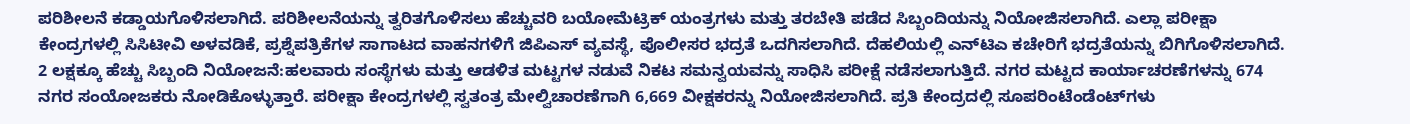ಪರಿಶೀಲನೆ ಕಡ್ಡಾಯಗೊಳಿಸಲಾಗಿದೆ. ಪರಿಶೀಲನೆಯನ್ನು ತ್ವರಿತಗೊಳಿಸಲು ಹೆಚ್ಚುವರಿ ಬಯೋಮೆಟ್ರಿಕ್ ಯಂತ್ರಗಳು ಮತ್ತು ತರಬೇತಿ ಪಡೆದ ಸಿಬ್ಬಂದಿಯನ್ನು ನಿಯೋಜಿಸಲಾಗಿದೆ. ಎಲ್ಲಾ ಪರೀಕ್ಷಾ ಕೇಂದ್ರಗಳಲ್ಲಿ ಸಿಸಿಟೀವಿ ಅಳವಡಿಕೆ, ಪ್ರಶ್ನೆಪತ್ರಿಕೆಗಳ ಸಾಗಾಟದ ವಾಹನಗಳಿಗೆ ಜಿಪಿಎಸ್‌ ವ್ಯವಸ್ಥೆ, ಪೊಲೀಸರ ಭದ್ರತೆ ಒದಗಿಸಲಾಗಿದೆ. ದೆಹಲಿಯಲ್ಲಿ ಎನ್‌ಟಿಎ ಕಚೇರಿಗೆ ಭದ್ರತೆಯನ್ನು ಬಿಗಿಗೊಳಿಸಲಾಗಿದೆ. 2 ಲಕ್ಷಕ್ಕೂ ಹೆಚ್ಚು ಸಿಬ್ಬಂದಿ ನಿಯೋಜನೆ:ಹಲವಾರು ಸಂಸ್ಥೆಗಳು ಮತ್ತು ಆಡಳಿತ ಮಟ್ಟಗಳ ನಡುವೆ ನಿಕಟ ಸಮನ್ವಯವನ್ನು ಸಾಧಿಸಿ ಪರೀಕ್ಷೆ ನಡೆಸಲಾಗುತ್ತಿದೆ. ನಗರ ಮಟ್ಟದ ಕಾರ್ಯಾಚರಣೆಗಳನ್ನು 674 ನಗರ ಸಂಯೋಜಕರು ನೋಡಿಕೊಳ್ಳುತ್ತಾರೆ. ಪರೀಕ್ಷಾ ಕೇಂದ್ರಗಳಲ್ಲಿ ಸ್ವತಂತ್ರ ಮೇಲ್ವಿಚಾರಣೆಗಾಗಿ 6,669 ವೀಕ್ಷಕರನ್ನು ನಿಯೋಜಿಸಲಾಗಿದೆ. ಪ್ರತಿ ಕೇಂದ್ರದಲ್ಲಿ ಸೂಪರಿಂಟೆಂಡೆಂಟ್‌ಗಳು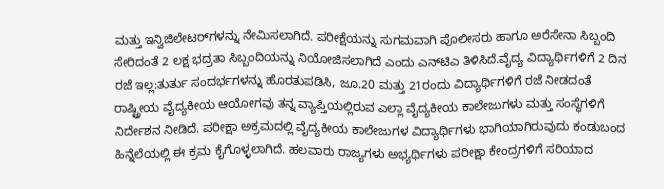ಮತ್ತು ಇನ್ವಿಜಿಲೇಟರ್‌ಗಳನ್ನು ನೇಮಿಸಲಾಗಿದೆ. ಪರೀಕ್ಷೆಯನ್ನು ಸುಗಮವಾಗಿ ಪೊಲೀಸರು ಹಾಗೂ ಅರೆಸೇನಾ ಸಿಬ್ಬಂದಿ ಸೇರಿದಂತೆ 2 ಲಕ್ಷ ಭದ್ರತಾ ಸಿಬ್ಬಂದಿಯನ್ನು ನಿಯೋಜಿಸಲಾಗಿದೆ ಎಂದು ಎನ್‌ಟಿಎ ತಿಳಿಸಿದೆ.ವೈದ್ಯ ವಿದ್ಯಾರ್ಥಿಗಳಿಗೆ 2 ದಿನ ರಜೆ ಇಲ್ಲ:ತುರ್ತು ಸಂದರ್ಭಗಳನ್ನು ಹೊರತುಪಡಿಸಿ, ಜೂ.20 ಮತ್ತು 21ರಂದು ವಿದ್ಯಾರ್ಥಿಗಳಿಗೆ ರಜೆ ನೀಡದಂತೆ ರಾಷ್ಟ್ರೀಯ ವೈದ್ಯಕೀಯ ಆಯೋಗವು ತನ್ನ ವ್ಯಾಪ್ತಿಯಲ್ಲಿರುವ ಎಲ್ಲಾ ವೈದ್ಯಕೀಯ ಕಾಲೇಜುಗಳು ಮತ್ತು ಸಂಸ್ಥೆಗಳಿಗೆ ನಿರ್ದೇಶನ ನೀಡಿದೆ. ಪರೀಕ್ಷಾ ಅಕ್ರಮದಲ್ಲಿ ವೈದ್ಯಕೀಯ ಕಾಲೇಜುಗಳ ವಿದ್ಯಾರ್ಥಿಗಳು ಭಾಗಿಯಾಗಿರುವುದು ಕಂಡುಬಂದ ಹಿನ್ನೆಲೆಯಲ್ಲಿ ಈ ಕ್ರಮ ಕೈಗೊಳ್ಳಲಾಗಿದೆ. ಹಲವಾರು ರಾಜ್ಯಗಳು ಅಭ್ಯರ್ಥಿಗಳು ಪರೀಕ್ಷಾ ಕೇಂದ್ರಗಳಿಗೆ ಸರಿಯಾದ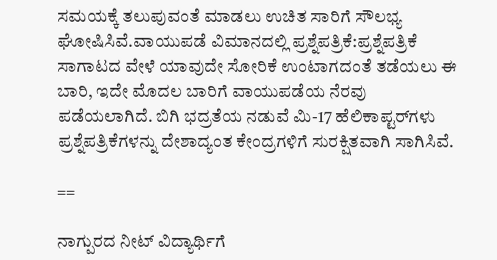ಸಮಯಕ್ಕೆ ತಲುಪುವಂತೆ ಮಾಡಲು ಉಚಿತ ಸಾರಿಗೆ ಸೌಲಭ್ಯ ಘೋಷಿಸಿವೆ.ವಾಯುಪಡೆ ವಿಮಾನದಲ್ಲಿ ಪ್ರಶ್ನೆಪತ್ರಿಕೆ:ಪ್ರಶ್ನೆಪತ್ರಿಕೆ ಸಾಗಾಟದ ವೇಳೆ ಯಾವುದೇ ಸೋರಿಕೆ ಉಂಟಾಗದಂತೆ ತಡೆಯಲು ಈ ಬಾರಿ, ಇದೇ ಮೊದಲ ಬಾರಿಗೆ ವಾಯುಪಡೆಯ ನೆರವು ಪಡೆಯಲಾಗಿದೆ. ಬಿಗಿ ಭದ್ರತೆಯ ನಡುವೆ ಮಿ-17 ಹೆಲಿಕಾಪ್ಟರ್‌ಗಳು ಪ್ರಶ್ನೆಪತ್ರಿಕೆಗಳನ್ನು ದೇಶಾದ್ಯಂತ ಕೇಂದ್ರಗಳಿಗೆ ಸುರಕ್ಷಿತವಾಗಿ ಸಾಗಿಸಿವೆ.

==

ನಾಗ್ಪುರದ ನೀಟ್‌ ವಿದ್ಯಾರ್ಥಿಗೆ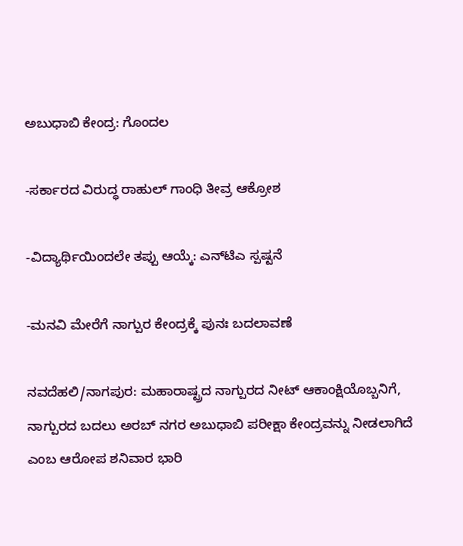ಅಬುಧಾಬಿ ಕೇಂದ್ರ: ಗೊಂದಲ

-ಸರ್ಕಾರದ ವಿರುದ್ಧ ರಾಹುಲ್‌ ಗಾಂಧಿ ತೀವ್ರ ಆಕ್ರೋಶ

-ವಿದ್ಯಾರ್ಥಿಯಿಂದಲೇ ತಪ್ಪು ಆಯ್ಕೆ: ಎನ್‌ಟಿಎ ಸ್ಪಷ್ಟನೆ

-ಮನವಿ ಮೇರೆಗೆ ನಾಗ್ಪುರ ಕೇಂದ್ರಕ್ಕೆ ಪುನಃ ಬದಲಾವಣೆ

ನವದೆಹಲಿ/ನಾಗಪುರ: ಮಹಾರಾಷ್ಟ್ರದ ನಾಗ್ಪುರದ ನೀಟ್‌ ಆಕಾಂಕ್ಷಿಯೊಬ್ಬನಿಗೆ, ನಾಗ್ಪುರದ ಬದಲು ಅರಬ್‌ ನಗರ ಅಬುಧಾಬಿ ಪರೀಕ್ಷಾ ಕೇಂದ್ರವನ್ನು ನೀಡಲಾಗಿದೆ ಎಂಬ ಆರೋಪ ಶನಿವಾರ ಭಾರಿ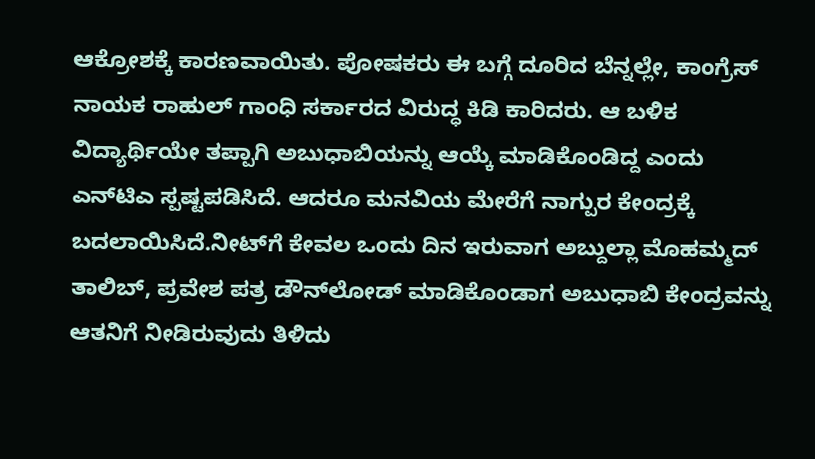ಆಕ್ರೋಶಕ್ಕೆ ಕಾರಣವಾಯಿತು. ಪೋಷಕರು ಈ ಬಗ್ಗೆ ದೂರಿದ ಬೆನ್ನಲ್ಲೇ, ಕಾಂಗ್ರೆಸ್ ನಾಯಕ ರಾಹುಲ್ ಗಾಂಧಿ ಸರ್ಕಾರದ ವಿರುದ್ಧ ಕಿಡಿ ಕಾರಿದರು. ಆ ಬಳಿಕ ವಿದ್ಯಾರ್ಥಿಯೇ ತಪ್ಪಾಗಿ ಅಬುಧಾಬಿಯನ್ನು ಆಯ್ಕೆ ಮಾಡಿಕೊಂಡಿದ್ದ ಎಂದು ಎನ್‌ಟಿಎ ಸ್ಪಷ್ಟಪಡಿಸಿದೆ. ಆದರೂ ಮನವಿಯ ಮೇರೆಗೆ ನಾಗ್ಪುರ ಕೇಂದ್ರಕ್ಕೆ ಬದಲಾಯಿಸಿದೆ.ನೀಟ್‌ಗೆ ಕೇವಲ ಒಂದು ದಿನ ಇರುವಾಗ ಅಬ್ದುಲ್ಲಾ ಮೊಹಮ್ಮದ್ ತಾಲಿಬ್‌, ಪ್ರವೇಶ ಪತ್ರ ಡೌನ್‌ಲೋಡ್ ಮಾಡಿಕೊಂಡಾಗ ಅಬುಧಾಬಿ ಕೇಂದ್ರವನ್ನು ಆತನಿಗೆ ನೀಡಿರುವುದು ತಿಳಿದು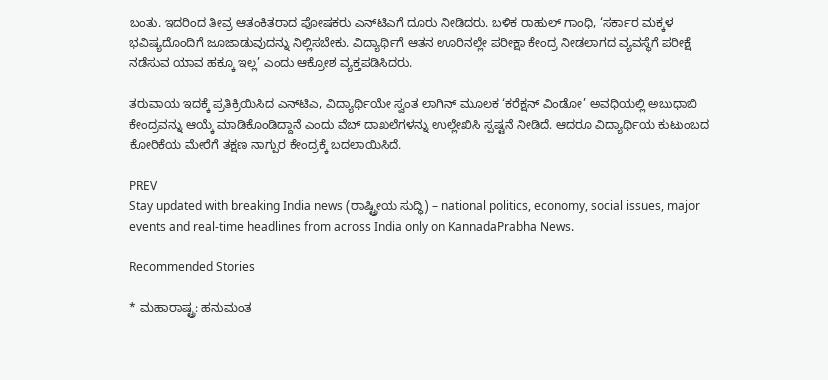ಬಂತು. ಇದರಿಂದ ತೀವ್ರ ಆತಂಕಿತರಾದ ಪೋಷಕರು ಎನ್‌ಟಿಎಗೆ ದೂರು ನೀಡಿದರು. ಬಳಿಕ ರಾಹುಲ್ ಗಾಂಧಿ, ‘ಸರ್ಕಾರ ಮಕ್ಕಳ ಭವಿಷ್ಯದೊಂದಿಗೆ ಜೂಜಾಡುವುದನ್ನು ನಿಲ್ಲಿಸಬೇಕು. ವಿದ್ಯಾರ್ಥಿಗೆ ಆತನ ಊರಿನಲ್ಲೇ ಪರೀಕ್ಷಾ ಕೇಂದ್ರ ನೀಡಲಾಗದ ವ್ಯವಸ್ಥೆಗೆ ಪರೀಕ್ಷೆ ನಡೆಸುವ ಯಾವ ಹಕ್ಕೂ ಇಲ್ಲ’ ಎಂದು ಆಕ್ರೋಶ ವ್ಯಕ್ತಪಡಿಸಿದರು.

ತರುವಾಯ ಇದಕ್ಕೆ ಪ್ರತಿಕ್ರಿಯಿಸಿದ ಎನ್‌ಟಿಎ, ವಿದ್ಯಾರ್ಥಿಯೇ ಸ್ವಂತ ಲಾಗಿನ್ ಮೂಲಕ ‘ಕರೆಕ್ಷನ್ ವಿಂಡೋ’ ಅವಧಿಯಲ್ಲಿ ಅಬುಧಾಬಿ ಕೇಂದ್ರವನ್ನು ಆಯ್ಕೆ ಮಾಡಿಕೊಂಡಿದ್ದಾನೆ ಎಂದು ವೆಬ್ ದಾಖಲೆಗಳನ್ನು ಉಲ್ಲೇಖಿಸಿ ಸ್ಪಷ್ಟನೆ ನೀಡಿದೆ. ಆದರೂ ವಿದ್ಯಾರ್ಥಿಯ ಕುಟುಂಬದ ಕೋರಿಕೆಯ ಮೇರೆಗೆ ತಕ್ಷಣ ನಾಗ್ಪುರ ಕೇಂದ್ರಕ್ಕೆ ಬದಲಾಯಿಸಿದೆ.

PREV
Stay updated with breaking India news (ರಾಷ್ಟ್ರೀಯ ಸುದ್ಧಿ) – national politics, economy, social issues, major events and real‑time headlines from across India only on KannadaPrabha News.

Recommended Stories

* ಮಹಾರಾಷ್ಟ್ರ: ಹನುಮಂತ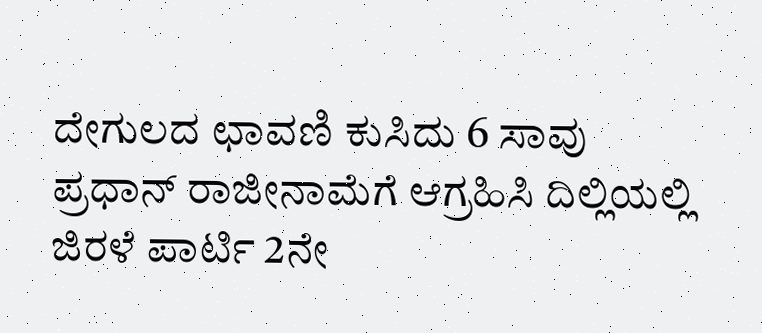ದೇಗುಲದ ಛಾವಣಿ ಕುಸಿದು 6 ಸಾವು
ಪ್ರಧಾನ್‌ ರಾಜೀನಾಮೆಗೆ ಆಗ್ರಹಿಸಿ ದಿಲ್ಲಿಯಲ್ಲಿ ಜಿರಳೆ ಪಾರ್ಟಿ 2ನೇ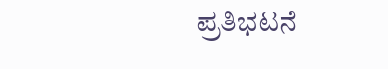ಪ್ರತಿಭಟನೆ